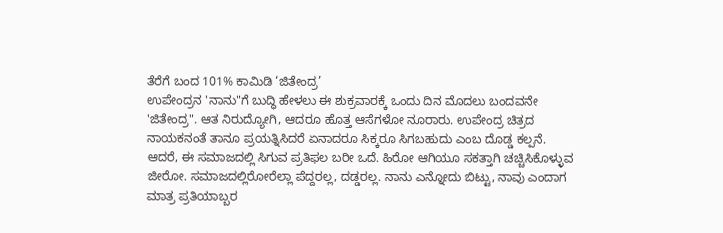ತೆರೆಗೆ ಬಂದ 101% ಕಾಮಿಡಿ ‘ಜಿತೇಂದ್ರ’
ಉಪೇಂದ್ರನ 'ನಾನು"ಗೆ ಬುದ್ಧಿ ಹೇಳಲು ಈ ಶುಕ್ರವಾರಕ್ಕೆ ಒಂದು ದಿನ ಮೊದಲು ಬಂದವನೇ 'ಜಿತೇಂದ್ರ". ಆತ ನಿರುದ್ಯೋಗಿ, ಆದರೂ ಹೊತ್ತ ಆಸೆಗಳೋ ನೂರಾರು. ಉಪೇಂದ್ರ ಚಿತ್ರದ ನಾಯಕನಂತೆ ತಾನೂ ಪ್ರಯತ್ನಿಸಿದರೆ ಏನಾದರೂ ಸಿಕ್ಕರೂ ಸಿಗಬಹುದು ಎಂಬ ದೊಡ್ಡ ಕಲ್ಪನೆ.
ಆದರೆ, ಈ ಸಮಾಜದಲ್ಲಿ ಸಿಗುವ ಪ್ರತಿಫಲ ಬರೀ ಒದೆ. ಹಿರೋ ಆಗಿಯೂ ಸಕತ್ತಾಗಿ ಚಚ್ಚಿಸಿಕೊಳ್ಳುವ ಜೀರೋ. ಸಮಾಜದಲ್ಲಿರೋರೆಲ್ಲಾ ಪೆದ್ದರಲ್ಲ, ದಡ್ಡರಲ್ಲ. ನಾನು ಎನ್ನೋದು ಬಿಟ್ಟು, ನಾವು ಎಂದಾಗ ಮಾತ್ರ ಪ್ರತಿಯಾಬ್ಬರ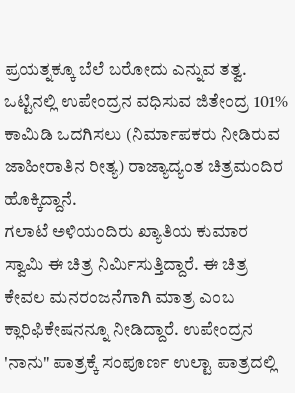ಪ್ರಯತ್ನಕ್ಕೂ ಬೆಲೆ ಬರೋದು ಎನ್ನುವ ತತ್ವ. ಒಟ್ಟಿನಲ್ಲಿ ಉಪೇಂದ್ರನ ವಧಿಸುವ ಜಿತೇಂದ್ರ 101% ಕಾಮಿಡಿ ಒದಗಿಸಲು (ನಿರ್ಮಾಪಕರು ನೀಡಿರುವ ಜಾಹೀರಾತಿನ ರೀತ್ಯ) ರಾಜ್ಯಾದ್ಯಂತ ಚಿತ್ರಮಂದಿರ ಹೊಕ್ಕಿದ್ದಾನೆ.
ಗಲಾಟೆ ಅಳಿಯಂದಿರು ಖ್ಯಾತಿಯ ಕುಮಾರ ಸ್ವಾಮಿ ಈ ಚಿತ್ರ ನಿರ್ಮಿಸುತ್ತಿದ್ದಾರೆ. ಈ ಚಿತ್ರ ಕೇವಲ ಮನರಂಜನೆಗಾಗಿ ಮಾತ್ರ ಎಂಬ ಕ್ಲಾರಿಫಿಕೇಷನನ್ನೂ ನೀಡಿದ್ದಾರೆ. ಉಪೇಂದ್ರನ 'ನಾನು" ಪಾತ್ರಕ್ಕೆ ಸಂಪೂರ್ಣ ಉಲ್ಟಾ ಪಾತ್ರದಲ್ಲಿ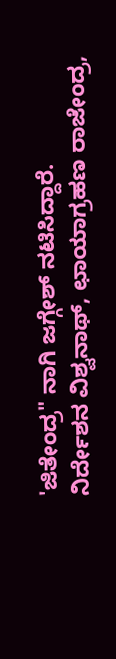'ಜಿತೇಂದ್ರ" ನಾಗಿ ಜಗ್ಗೇಶ್ ನಟಿಸಿದ್ದಾರೆ.
ನಿರ್ದೇಶನ ವಿಶ್ವನಾಥ್, ಛಾಯಾಗ್ರಹಣ ರಾಜೇಂದ್ರ,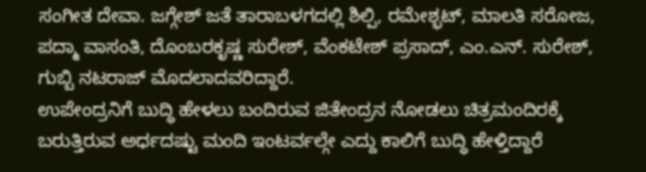ಸಂಗೀತ ದೇವಾ. ಜಗ್ಗೇಶ್ ಜತೆ ತಾರಾಬಳಗದಲ್ಲಿ ಶಿಲ್ಪಿ, ರಮೇಶ್ಭಟ್, ಮಾಲತಿ ಸರೋಜ, ಪದ್ಮಾ ವಾಸಂತಿ, ದೊಂಬರಕೃಷ್ಣ ಸುರೇಶ್, ವೆಂಕಟೇಶ್ ಪ್ರಸಾದ್, ಎಂ.ಎನ್. ಸುರೇಶ್, ಗುಬ್ಬಿ ನಟರಾಜ್ ಮೊದಲಾದವರಿದ್ದಾರೆ.
ಉಪೇಂದ್ರನಿಗೆ ಬುದ್ಧಿ ಹೇಳಲು ಬಂದಿರುವ ಜಿತೇಂದ್ರನ ನೋಡಲು ಚಿತ್ರಮಂದಿರಕ್ಕೆ ಬರುತ್ತಿರುವ ಅರ್ಧದಷ್ಟು ಮಂದಿ ಇಂಟರ್ವಲ್ಗೇ ಎದ್ದು ಕಾಲಿಗೆ ಬುದ್ಧಿ ಹೇಳ್ತಿದ್ದಾರೆ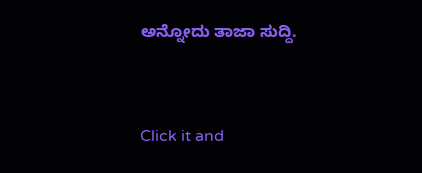ಅನ್ನೋದು ತಾಜಾ ಸುದ್ದಿ.


Click it and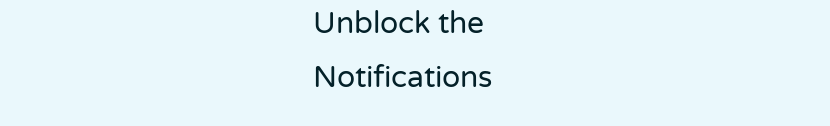Unblock the Notifications